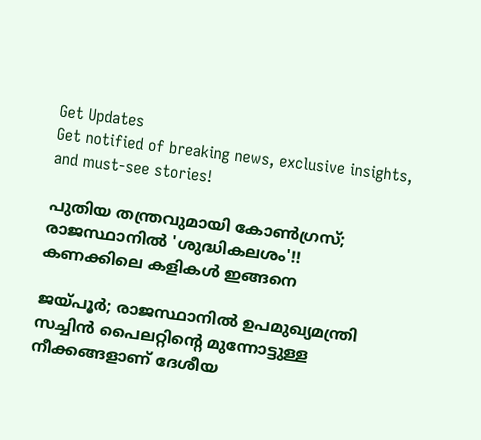Get Updates
Get notified of breaking news, exclusive insights, and must-see stories!

പുതിയ തന്ത്രവുമായി കോൺഗ്രസ്; രാജസ്ഥാനിൽ 'ശുദ്ധികലശം'!! കണക്കിലെ കളികൾ ഇങ്ങനെ

ജയ്പൂർ; രാജസ്ഥാനിൽ ഉപമുഖ്യമന്ത്രി സച്ചിൻ പൈലറ്റിന്റെ മുന്നോട്ടുള്ള നീക്കങ്ങളാണ് ദേശീയ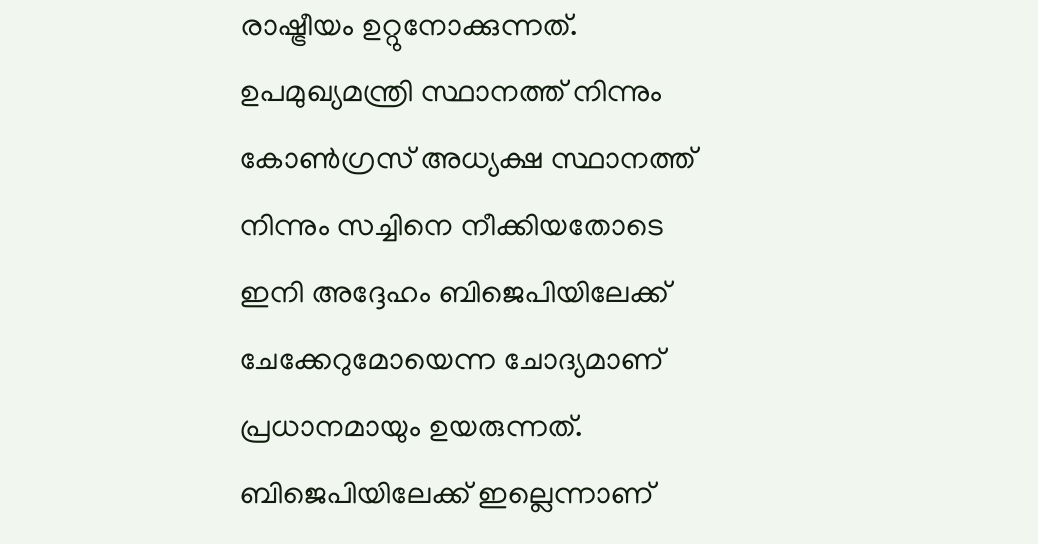രാഷ്ട്രീയം ഉറ്റുനോക്കുന്നത്. ഉപമുഖ്യമന്ത്രി സ്ഥാനത്ത് നിന്നും കോൺഗ്രസ് അധ്യക്ഷ സ്ഥാനത്ത് നിന്നും സച്ചിനെ നീക്കിയതോടെ ഇനി അദ്ദേഹം ബിജെപിയിലേക്ക് ചേക്കേറുമോയെന്ന ചോദ്യമാണ് പ്രധാനമായും ഉയരുന്നത്. ബിജെപിയിലേക്ക് ഇല്ലെന്നാണ്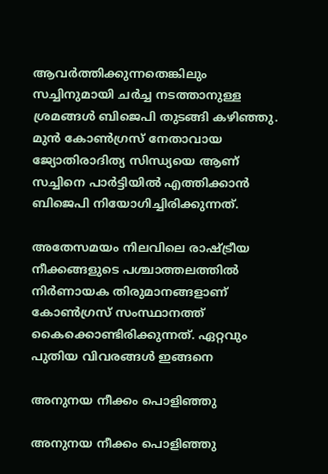ആവർത്തിക്കുന്നതെങ്കിലും സച്ചിനുമായി ചർച്ച നടത്താനുള്ള ശ്രമങ്ങൾ ബിജെപി തുടങ്ങി കഴിഞ്ഞു. മുൻ കോൺഗ്രസ് നേതാവായ ജ്യോതിരാദിത്യ സിന്ധ്യയെ ആണ് സച്ചിനെ പാർട്ടിയിൽ എത്തിക്കാൻ ബിജെപി നിയോഗിച്ചിരിക്കുന്നത്.

അതേസമയം നിലവിലെ രാഷ്ട്രീയ നീക്കങ്ങളുടെ പശ്ചാത്തലത്തിൽ നിർണായക തിരുമാനങ്ങളാണ് കോൺഗ്രസ് സംസ്ഥാനത്ത് കൈക്കൊണ്ടിരിക്കുന്നത്. ഏറ്റവും പുതിയ വിവരങ്ങൾ ഇങ്ങനെ

അനുനയ നീക്കം പൊളിഞ്ഞു

അനുനയ നീക്കം പൊളിഞ്ഞു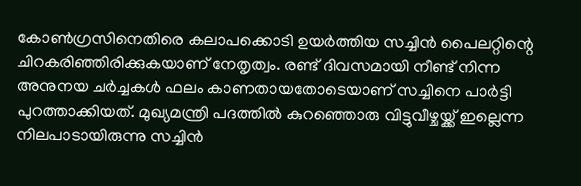കോൺഗ്രസിനെതിരെ കലാപക്കൊടി ഉയർത്തിയ സച്ചിൻ പൈലറ്റിന്റെ ചിറകരിഞ്ഞിരിക്കുകയാണ് നേതൃത്വം. രണ്ട് ദിവസമായി നീണ്ട് നിന്ന അനുനയ ചർച്ചകൾ ഫലം കാണതായതോടെയാണ് സച്ചിനെ പാർട്ടി പുറത്താക്കിയത്. മുഖ്യമന്ത്രി പദത്തിൽ കുറഞ്ഞൊരു വിട്ടുവീഴ്ചയ്ക്ക് ഇല്ലെന്ന നിലപാടായിരുന്നു സച്ചിൻ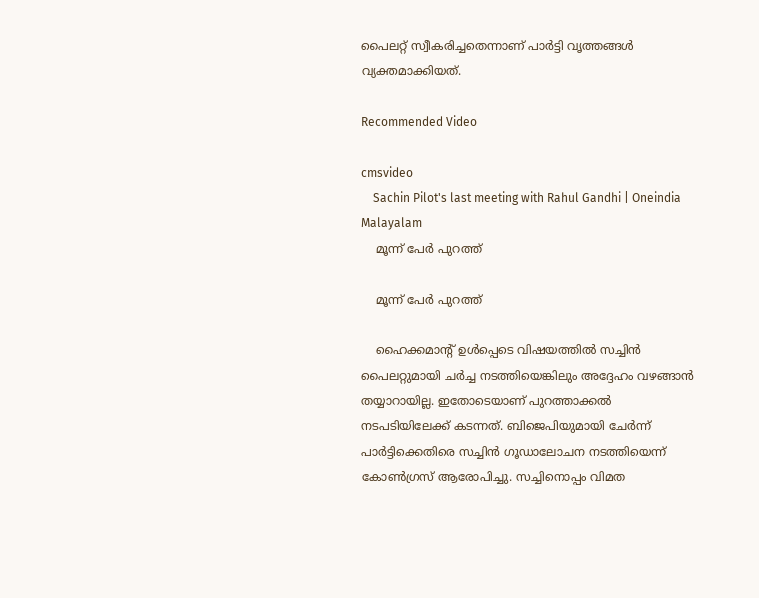പൈലറ്റ് സ്വീകരിച്ചതെന്നാണ് പാർട്ടി വൃത്തങ്ങൾ വ്യക്തമാക്കിയത്.

Recommended Video

cmsvideo
    Sachin Pilot's last meeting with Rahul Gandhi | Oneindia Malayalam
    മൂന്ന് പേർ പുറത്ത്

    മൂന്ന് പേർ പുറത്ത്

    ഹൈക്കമാന്റ് ഉൾപ്പെടെ വിഷയത്തിൽ സച്ചിൻ പൈലറ്റുമായി ചർച്ച നടത്തിയെങ്കിലും അദ്ദേഹം വഴങ്ങാൻ തയ്യാറായില്ല. ഇതോടെയാണ് പുറത്താക്കൽ നടപടിയിലേക്ക് കടന്നത്. ബിജെപിയുമായി ചേർന്ന് പാർട്ടിക്കെതിരെ സച്ചിൻ ഗൂഡാലോചന നടത്തിയെന്ന് കോൺഗ്രസ് ആരോപിച്ചു. സച്ചിനൊപ്പം വിമത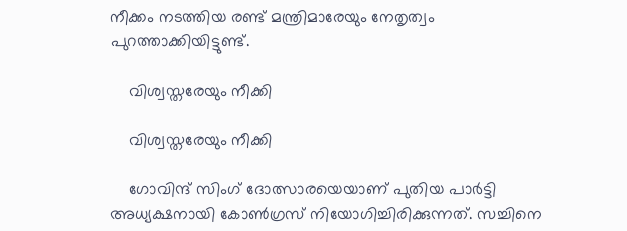നീക്കം നടത്തിയ രണ്ട് മന്ത്രിമാരേയും നേതൃത്വം പുറത്താക്കിയിട്ടുണ്ട്.

    വിശ്വസ്തരേയും നീക്കി

    വിശ്വസ്തരേയും നീക്കി

    ഗോവിന്ദ് സിംഗ് ദോത്സാരയെയാണ് പുതിയ പാർട്ടി അധ്യക്ഷനായി കോൺഗ്രസ് നിയോഗിച്ചിരിക്കുന്നത്. സച്ചിനെ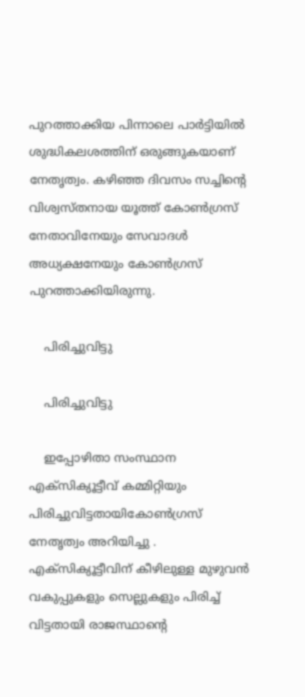പുറത്താക്കിയ പിന്നാലെ പാർട്ടിയിൽ ശുദ്ധികലശത്തിന് ഒരുങ്ങുകയാണ് നേതൃത്വം. കഴിഞ്ഞ ദിവസം സച്ചിന്റെ വിശ്വസ്തനായ യൂത്ത് കോൺഗ്രസ് നേതാവിനേയും സേവാദൾ അധ്യക്ഷനേയും കോൺഗ്രസ് പുറത്താക്കിയിരുന്നു.

    പിരിച്ചുവിട്ടു

    പിരിച്ചുവിട്ടു

    ഇപ്പോഴിതാ സംസ്ഥാന എക്സിക്യൂട്ടീവ് കമ്മിറ്റിയും പിരിച്ചുവിട്ടതായികോൺഗ്രസ് നേതൃത്വം അറിയിച്ചു . എക്സിക്യൂട്ടീവിന് കീഴിലുള്ള മുഴുവൻ വകുപ്പുകളും സെല്ലുകളും പിരിച്ച് വിട്ടതായി രാജസ്ഥാന്റെ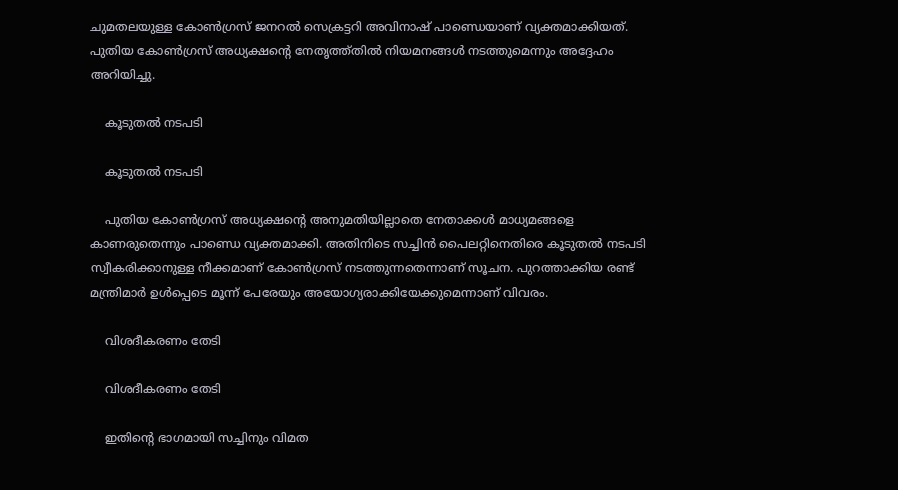ചുമതലയുള്ള കോൺഗ്രസ് ജനറൽ സെക്രട്ടറി അവിനാഷ് പാണ്ഡെയാണ് വ്യക്തമാക്കിയത്. പുതിയ കോൺഗ്രസ് അധ്യക്ഷന്റെ നേതൃത്ത്തിൽ നിയമനങ്ങൾ നടത്തുമെന്നും അദ്ദേഹം അറിയിച്ചു.

    കൂടുതൽ നടപടി

    കൂടുതൽ നടപടി

    പുതിയ കോൺഗ്രസ് അധ്യക്ഷന്റെ അനുമതിയില്ലാതെ നേതാക്കൾ മാധ്യമങ്ങളെ കാണരുതെന്നും പാണ്ഡെ വ്യക്തമാക്കി. അതിനിടെ സച്ചിൻ പൈലറ്റിനെതിരെ കൂടുതൽ നടപടി സ്വീകരിക്കാനുള്ള നീക്കമാണ് കോൺഗ്രസ് നടത്തുന്നതെന്നാണ് സൂചന. പുറത്താക്കിയ രണ്ട് മന്ത്രിമാർ ഉൾപ്പെടെ മൂന്ന് പേരേയും അയോഗ്യരാക്കിയേക്കുമെന്നാണ് വിവരം.

    വിശദീകരണം തേടി

    വിശദീകരണം തേടി

    ഇതിന്റെ ഭാഗമായി സച്ചിനും വിമത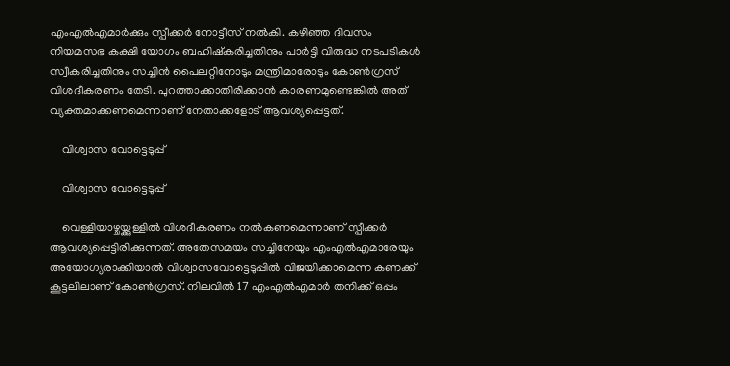എംഎൽഎമാർക്കും സ്പീക്കർ നോട്ടീസ് നൽകി. കഴിഞ്ഞ ദിവസം നിയമസഭ കക്ഷി യോഗം ബഹിഷ്കരിച്ചതിനും പാർട്ടി വിരുദ്ധ നടപടികൾ സ്വീകരിച്ചതിനും സച്ചിൻ പൈലറ്റിനോടും മന്ത്രിമാരോടും കോൺഗ്രസ് വിശദീകരണം തേടി. പുറത്താക്കാതിരിക്കാൻ കാരണമുണ്ടെങ്കിൽ അത് വ്യക്തമാക്കണമെന്നാണ് നേതാക്കളോട് ആവശ്യപ്പെട്ടത്.

    വിശ്വാസ വോട്ടെടുപ്പ്

    വിശ്വാസ വോട്ടെടുപ്പ്

    വെള്ളിയാഴ്ചയ്ക്കുള്ളിൽ വിശദീകരണം നൽകണമെന്നാണ് സ്പീക്കർ ആവശ്യപ്പെട്ടിരിക്കുന്നത്. അതേസമയം സച്ചിനേയും എംഎൽഎമാരേയും അയോഗ്യരാക്കിയാൽ വിശ്വാസവോട്ടെടുപ്പിൽ വിജയിക്കാമെന്ന കണക്ക് കൂട്ടലിലാണ് കോൺഗ്രസ്. നിലവിൽ 17 എംഎൽഎമാർ തനിക്ക് ഒപ്പം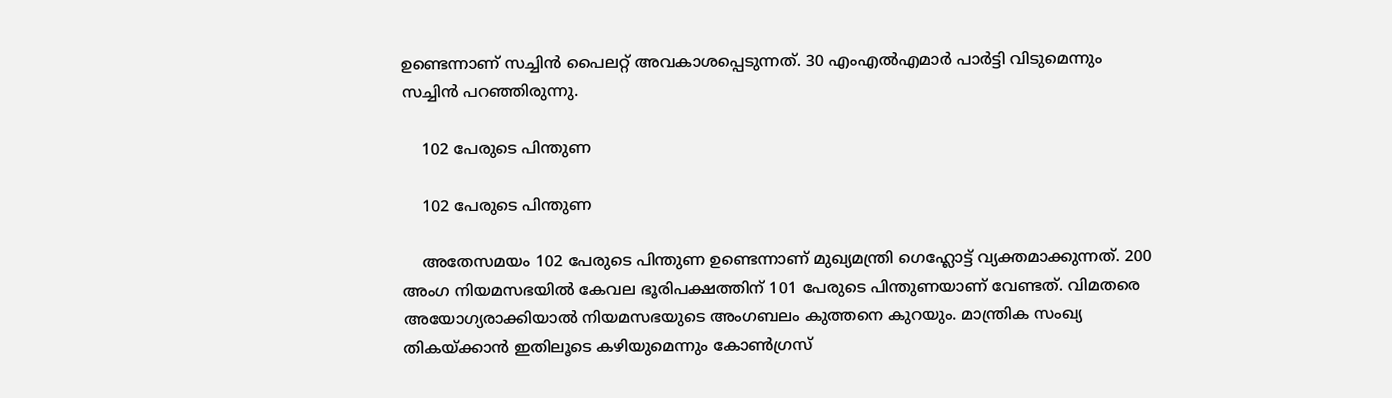ഉണ്ടെന്നാണ് സച്ചിൻ പൈലറ്റ് അവകാശപ്പെടുന്നത്. 30 എംഎൽഎമാർ പാർട്ടി വിടുമെന്നും സച്ചിൻ പറഞ്ഞിരുന്നു.

    102 പേരുടെ പിന്തുണ

    102 പേരുടെ പിന്തുണ

    അതേസമയം 102 പേരുടെ പിന്തുണ ഉണ്ടെന്നാണ് മുഖ്യമന്ത്രി ഗെഹ്ലോട്ട് വ്യക്തമാക്കുന്നത്. 200 അംഗ നിയമസഭയിൽ കേവല ഭൂരിപക്ഷത്തിന് 101 പേരുടെ പിന്തുണയാണ് വേണ്ടത്. വിമതരെ അയോഗ്യരാക്കിയാൽ നിയമസഭയുടെ അംഗബലം കുത്തനെ കുറയും. മാന്ത്രിക സംഖ്യ തികയ്ക്കാൻ ഇതിലൂടെ കഴിയുമെന്നും കോൺഗ്രസ്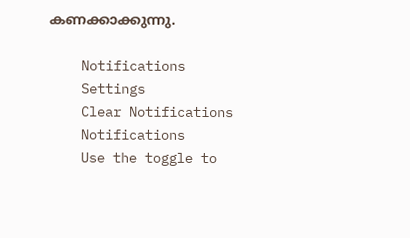കണക്കാക്കുന്നു.

    Notifications
    Settings
    Clear Notifications
    Notifications
    Use the toggle to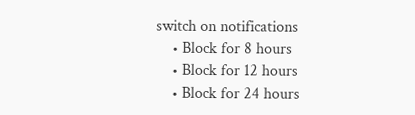switch on notifications
    • Block for 8 hours
    • Block for 12 hours
    • Block for 24 hours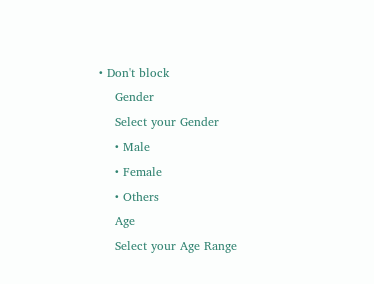• Don't block
    Gender
    Select your Gender
    • Male
    • Female
    • Others
    Age
    Select your Age Range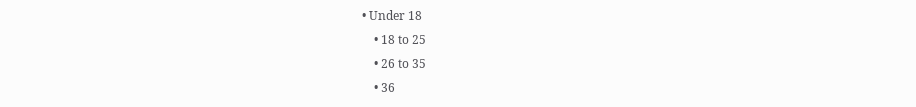• Under 18
    • 18 to 25
    • 26 to 35
    • 36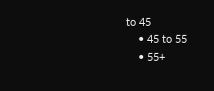to 45
    • 45 to 55
    • 55+